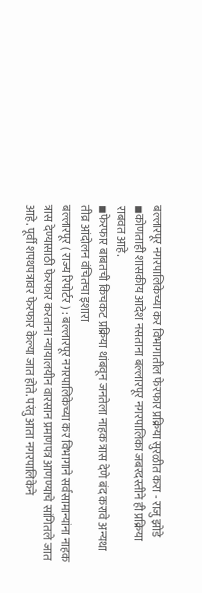बल्लारपूर नगरपालिकेच्या कर विभागातील फेरफार प्रक्रिया सुरळीत करा - राजु झोडे
◾कोणताही शासकीय आदेश नसताना बल्लारपूर नगरपालिका जबरदस्तीने ही प्रक्रिया राबवत आहे.
◾फेरफार बाबतची किचकट प्रक्रिया थांबवून जनतेला नाहक त्रास देणे बंद करावे अन्यथा तीव्र आंदोलन वंचितचा इशारा
बल्लारपूर ( राज्य रिपोर्टर ) : बल्लारपूर नगरपालिकेच्या कर विभागाने सर्वसामान्यांना नाहक त्रास देण्यासाठी फेरफार करताना न्यायालयीन वारसान प्रमाणपत्र आणण्याचे सांगितले जात आहे. पूर्वी शपथपत्रावर फेरफार केल्या जात होते. परंतु आता नगरपालिकेने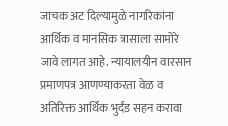जाचक अट दिल्यामुळे नागरिकांना आर्थिक व मानसिक त्रासाला सामोरे जावे लागत आहे. न्यायालयीन वारसान प्रमाणपत्र आणण्याकरता वेळ व अतिरिक्त आर्थिक भुर्दंड सहन करावा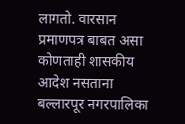लागतो. वारसान प्रमाणपत्र बाबत असा कोणताही शासकीय आदेश नसताना बल्लारपूर नगरपालिका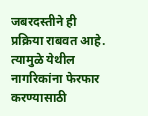जबरदस्तीने ही प्रक्रिया राबवत आहे. त्यामुळे येथील नागरिकांना फेरफार करण्यासाठी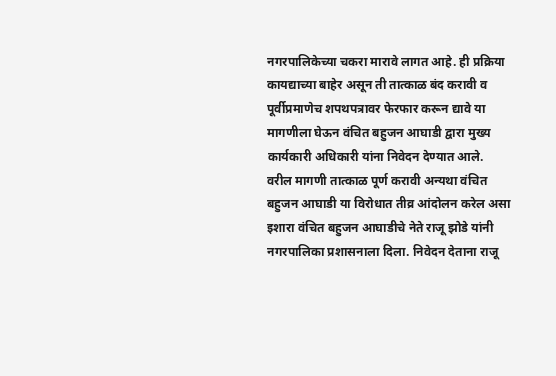नगरपालिकेच्या चकरा मारावे लागत आहे. ही प्रक्रिया कायद्याच्या बाहेर असून ती तात्काळ बंद करावी व पूर्वीप्रमाणेच शपथपत्रावर फेरफार करून द्यावे या मागणीला घेऊन वंचित बहुजन आघाडी द्वारा मुख्य कार्यकारी अधिकारी यांना निवेदन देण्यात आले.
वरील मागणी तात्काळ पूर्ण करावी अन्यथा वंचित बहुजन आघाडी या विरोधात तीव्र आंदोलन करेल असा इशारा वंचित बहुजन आघाडीचे नेते राजू झोडे यांनी नगरपालिका प्रशासनाला दिला. निवेदन देताना राजू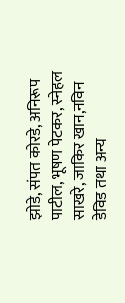झोडे, संपत कोरडे, अनिरूप पाटील, भूषण पेटकर, स्नेहल साखरे, जाकिर खान,नविन डेविड तथा अन्य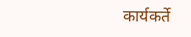कार्यकर्ते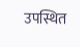उपस्थित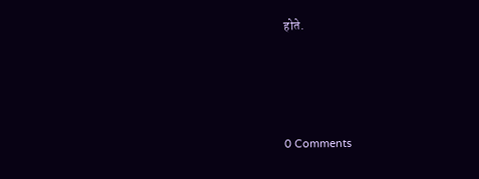होते.




0 Comments